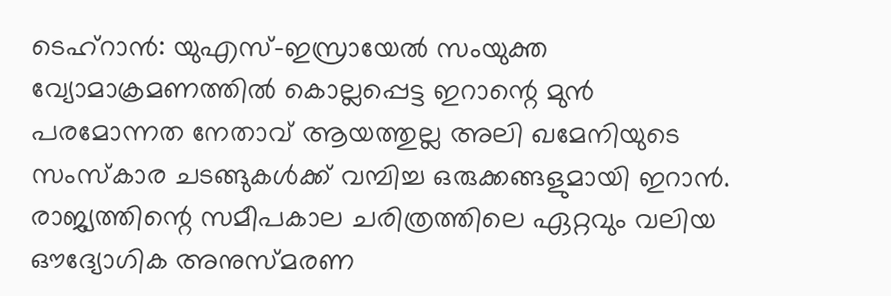ടെഹ്റാൻ: യുഎസ്–ഇസ്രായേൽ സംയുക്ത വ്യോമാക്രമണത്തിൽ കൊല്ലപ്പെട്ട ഇറാന്റെ മുൻ പരമോന്നത നേതാവ് ആയത്തുല്ല അലി ഖമേനിയുടെ സംസ്കാര ചടങ്ങുകൾക്ക് വമ്പിച്ച ഒരുക്കങ്ങളുമായി ഇറാൻ. രാജ്യത്തിന്റെ സമീപകാല ചരിത്രത്തിലെ ഏറ്റവും വലിയ ഔദ്യോഗിക അനുസ്മരണ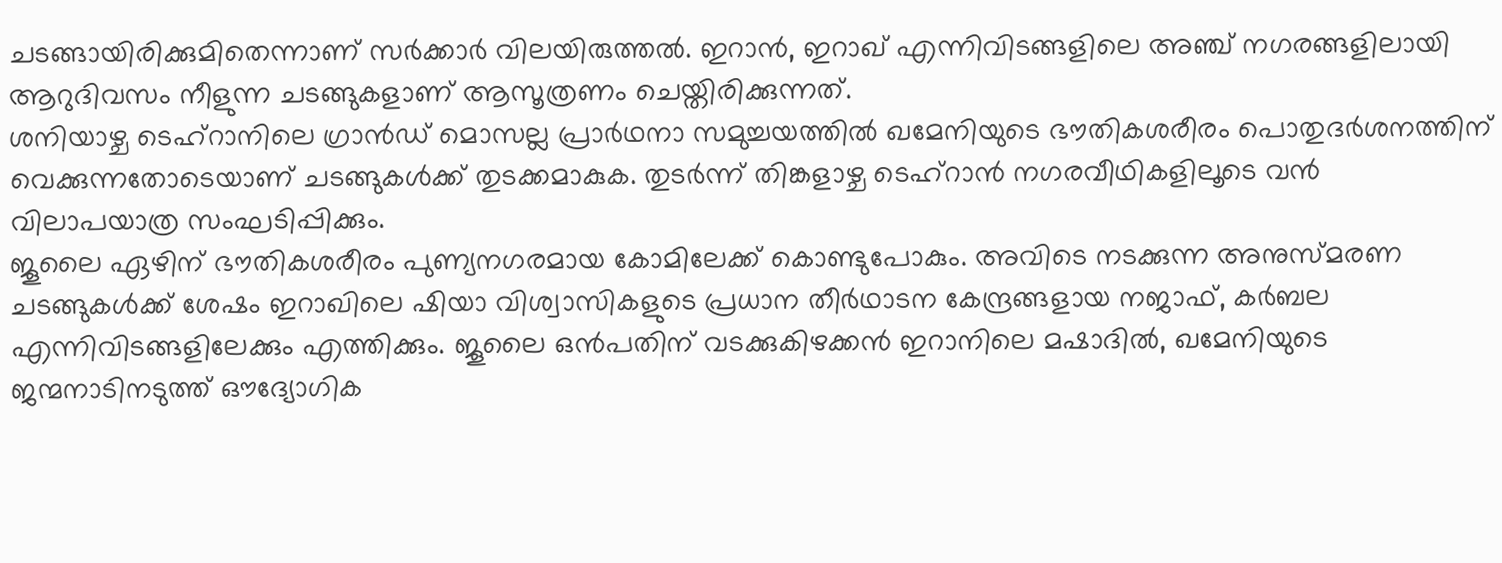ചടങ്ങായിരിക്കുമിതെന്നാണ് സർക്കാർ വിലയിരുത്തൽ. ഇറാൻ, ഇറാഖ് എന്നിവിടങ്ങളിലെ അഞ്ച് നഗരങ്ങളിലായി ആറുദിവസം നീളുന്ന ചടങ്ങുകളാണ് ആസൂത്രണം ചെയ്തിരിക്കുന്നത്.
ശനിയാഴ്ച ടെഹ്റാനിലെ ഗ്രാൻഡ് മൊസല്ല പ്രാർഥനാ സമുച്ചയത്തിൽ ഖമേനിയുടെ ഭൗതികശരീരം പൊതുദർശനത്തിന് വെക്കുന്നതോടെയാണ് ചടങ്ങുകൾക്ക് തുടക്കമാകുക. തുടർന്ന് തിങ്കളാഴ്ച ടെഹ്റാൻ നഗരവീഥികളിലൂടെ വൻ വിലാപയാത്ര സംഘടിപ്പിക്കും.
ജൂലൈ ഏഴിന് ഭൗതികശരീരം പുണ്യനഗരമായ കോമിലേക്ക് കൊണ്ടുപോകും. അവിടെ നടക്കുന്ന അനുസ്മരണ ചടങ്ങുകൾക്ക് ശേഷം ഇറാഖിലെ ഷിയാ വിശ്വാസികളുടെ പ്രധാന തീർഥാടന കേന്ദ്രങ്ങളായ നജാഫ്, കർബല എന്നിവിടങ്ങളിലേക്കും എത്തിക്കും. ജൂലൈ ഒൻപതിന് വടക്കുകിഴക്കൻ ഇറാനിലെ മഷാദിൽ, ഖമേനിയുടെ ജന്മനാടിനടുത്ത് ഔദ്യോഗിക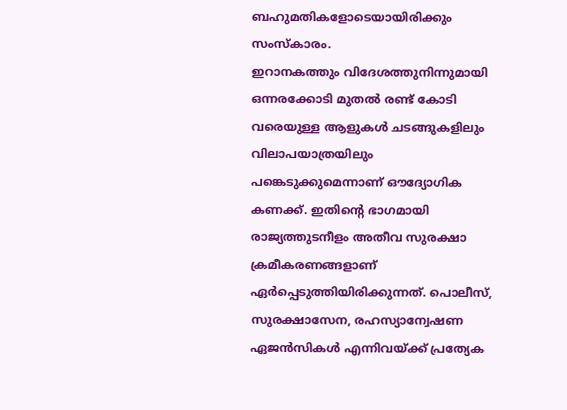ബഹുമതികളോടെയായിരിക്കും സംസ്കാരം.
ഇറാനകത്തും വിദേശത്തുനിന്നുമായി ഒന്നരക്കോടി മുതൽ രണ്ട് കോടി വരെയുള്ള ആളുകൾ ചടങ്ങുകളിലും വിലാപയാത്രയിലും പങ്കെടുക്കുമെന്നാണ് ഔദ്യോഗിക കണക്ക്. ഇതിന്റെ ഭാഗമായി രാജ്യത്തുടനീളം അതീവ സുരക്ഷാ ക്രമീകരണങ്ങളാണ് ഏർപ്പെടുത്തിയിരിക്കുന്നത്. പൊലീസ്, സുരക്ഷാസേന, രഹസ്യാന്വേഷണ ഏജൻസികൾ എന്നിവയ്ക്ക് പ്രത്യേക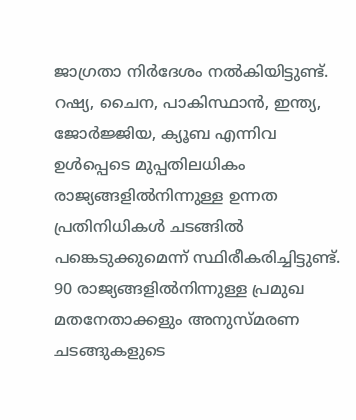ജാഗ്രതാ നിർദേശം നൽകിയിട്ടുണ്ട്.
റഷ്യ, ചൈന, പാകിസ്ഥാൻ, ഇന്ത്യ, ജോർജ്ജിയ, ക്യൂബ എന്നിവ ഉൾപ്പെടെ മുപ്പതിലധികം രാജ്യങ്ങളിൽനിന്നുള്ള ഉന്നത പ്രതിനിധികൾ ചടങ്ങിൽ പങ്കെടുക്കുമെന്ന് സ്ഥിരീകരിച്ചിട്ടുണ്ട്. 90 രാജ്യങ്ങളിൽനിന്നുള്ള പ്രമുഖ മതനേതാക്കളും അനുസ്മരണ ചടങ്ങുകളുടെ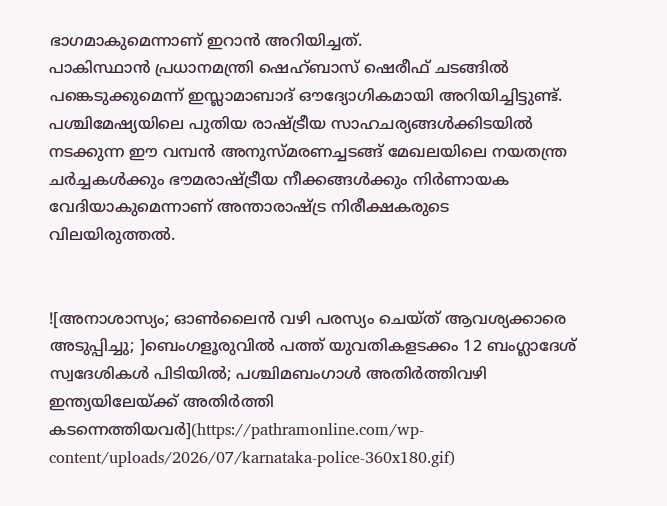ഭാഗമാകുമെന്നാണ് ഇറാൻ അറിയിച്ചത്.
പാകിസ്ഥാൻ പ്രധാനമന്ത്രി ഷെഹ്ബാസ് ഷെരീഫ് ചടങ്ങിൽ പങ്കെടുക്കുമെന്ന് ഇസ്ലാമാബാദ് ഔദ്യോഗികമായി അറിയിച്ചിട്ടുണ്ട്. പശ്ചിമേഷ്യയിലെ പുതിയ രാഷ്ട്രീയ സാഹചര്യങ്ങൾക്കിടയിൽ നടക്കുന്ന ഈ വമ്പൻ അനുസ്മരണച്ചടങ്ങ് മേഖലയിലെ നയതന്ത്ര ചർച്ചകൾക്കും ഭൗമരാഷ്ട്രീയ നീക്കങ്ങൾക്കും നിർണായക വേദിയാകുമെന്നാണ് അന്താരാഷ്ട്ര നിരീക്ഷകരുടെ വിലയിരുത്തൽ.


![അനാശാസ്യം; ഓൺലൈൻ വഴി പരസ്യം ചെയ്ത് ആവശ്യക്കാരെ അടുപ്പിച്ചു; ]ബെംഗളൂരുവിൽ പത്ത് യുവതികളടക്കം 12 ബംഗ്ലാദേശ് സ്വദേശികൾ പിടിയിൽ; പശ്ചിമബംഗാൾ അതിർത്തിവഴി ഇന്ത്യയിലേയ്ക്ക് അതിർത്തി കടന്നെത്തിയവർ](https://pathramonline.com/wp-content/uploads/2026/07/karnataka-police-360x180.gif)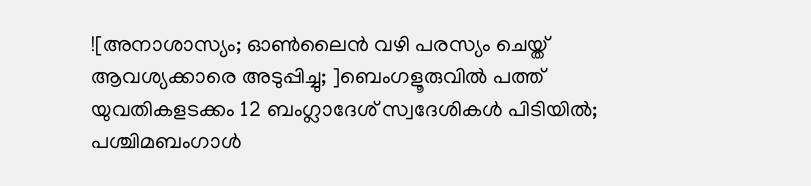![അനാശാസ്യം; ഓൺലൈൻ വഴി പരസ്യം ചെയ്ത് ആവശ്യക്കാരെ അടുപ്പിച്ചു; ]ബെംഗളൂരുവിൽ പത്ത് യുവതികളടക്കം 12 ബംഗ്ലാദേശ് സ്വദേശികൾ പിടിയിൽ; പശ്ചിമബംഗാൾ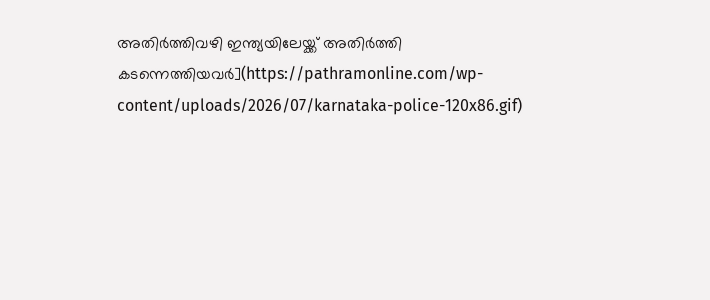അതിർത്തിവഴി ഇന്ത്യയിലേയ്ക്ക് അതിർത്തി കടന്നെത്തിയവർ](https://pathramonline.com/wp-content/uploads/2026/07/karnataka-police-120x86.gif)